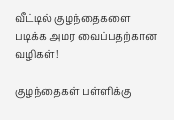வீட்டில் குழந்தைகளை படிக்க அமர வைப்பதற்கான வழிகள்!

குழந்தைகள் பள்ளிக்கு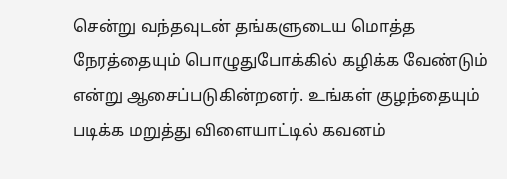சென்று வந்தவுடன் தங்களுடைய மொத்த நேரத்தையும் பொழுதுபோக்கில் கழிக்க வேண்டும் என்று ஆசைப்படுகின்றனர். உங்கள் குழந்தையும் படிக்க மறுத்து விளையாட்டில் கவனம்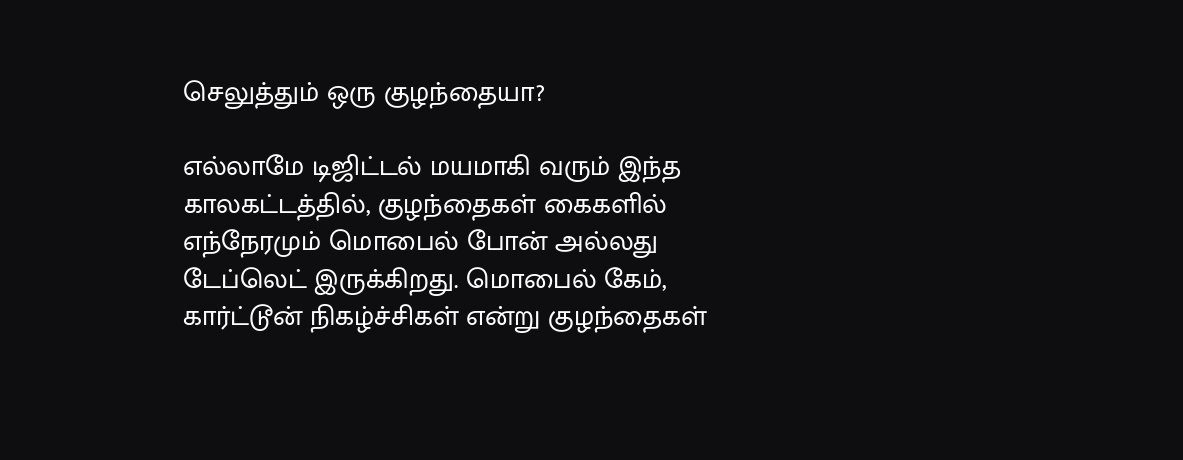செலுத்தும் ஒரு குழந்தையா?

எல்லாமே டிஜிட்டல் மயமாகி வரும் இந்த காலகட்டத்தில், குழந்தைகள் கைகளில் எந்நேரமும் மொபைல் போன் அல்லது டேப்லெட் இருக்கிறது. மொபைல் கேம், கார்ட்டூன் நிகழ்ச்சிகள் என்று குழந்தைகள்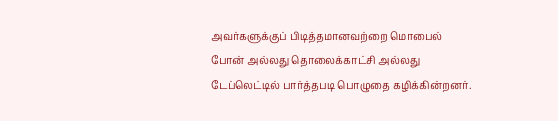அவர்களுக்குப் பிடித்தமானவற்றை மொபைல் போன் அல்லது தொலைக்காட்சி அல்லது டேப்லெட்டில் பார்த்தபடி பொழுதை கழிக்கின்றனர்.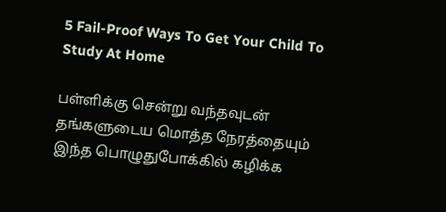5 Fail-Proof Ways To Get Your Child To Study At Home

பள்ளிக்கு சென்று வந்தவுடன் தங்களுடைய மொத்த நேரத்தையும் இந்த பொழுதுபோக்கில் கழிக்க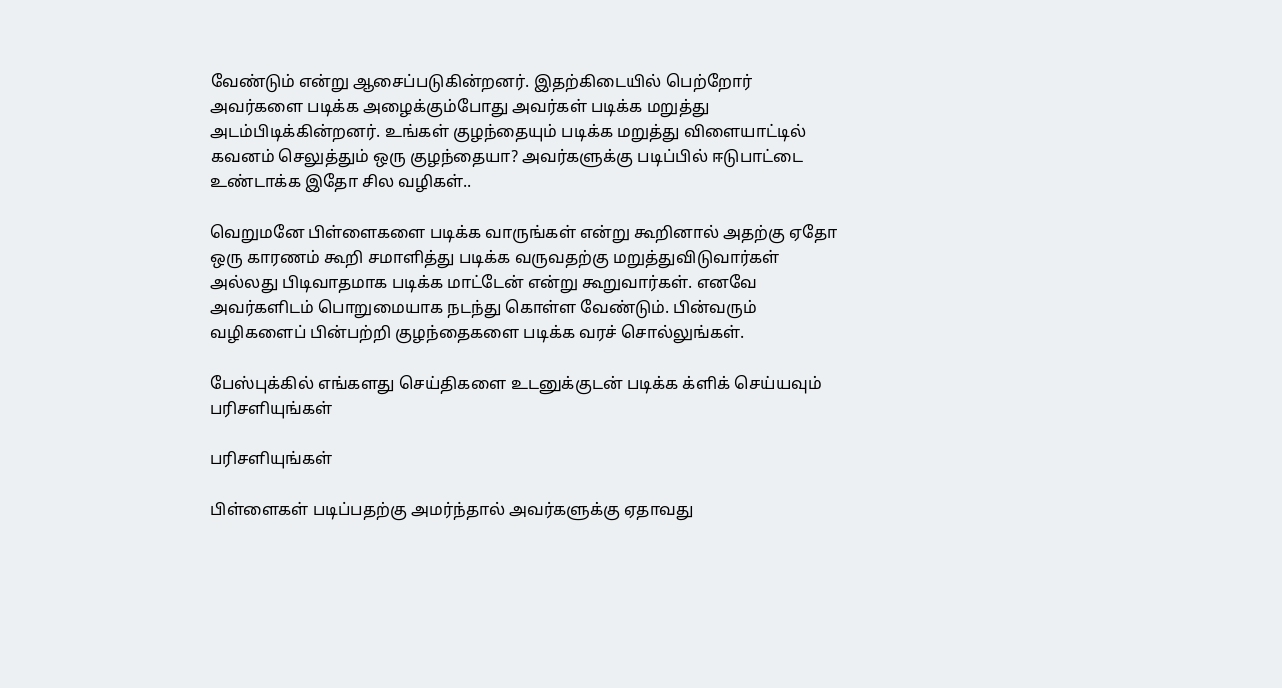வேண்டும் என்று ஆசைப்படுகின்றனர். இதற்கிடையில் பெற்றோர் அவர்களை படிக்க அழைக்கும்போது அவர்கள் படிக்க மறுத்து அடம்பிடிக்கின்றனர். உங்கள் குழந்தையும் படிக்க மறுத்து விளையாட்டில் கவனம் செலுத்தும் ஒரு குழந்தையா? அவர்களுக்கு படிப்பில் ஈடுபாட்டை உண்டாக்க இதோ சில வழிகள்..

வெறுமனே பிள்ளைகளை படிக்க வாருங்கள் என்று கூறினால் அதற்கு ஏதோ ஒரு காரணம் கூறி சமாளித்து படிக்க வருவதற்கு மறுத்துவிடுவார்கள் அல்லது பிடிவாதமாக படிக்க மாட்டேன் என்று கூறுவார்கள். எனவே அவர்களிடம் பொறுமையாக நடந்து கொள்ள வேண்டும். பின்வரும் வழிகளைப் பின்பற்றி குழந்தைகளை படிக்க வரச் சொல்லுங்கள்.

பேஸ்புக்கில் எங்களது செய்திகளை உடனுக்குடன் படிக்க க்ளிக் செய்யவும்
பரிசளியுங்கள்

பரிசளியுங்கள்

பிள்ளைகள் படிப்பதற்கு அமர்ந்தால் அவர்களுக்கு ஏதாவது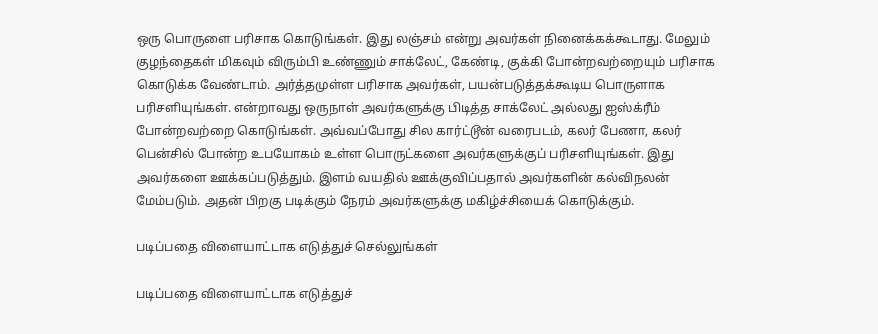ஒரு பொருளை பரிசாக கொடுங்கள். இது லஞ்சம் என்று அவர்கள் நினைக்கக்கூடாது. மேலும் குழந்தைகள் மிகவும் விரும்பி உண்ணும் சாக்லேட், கேண்டி, குக்கி போன்றவற்றையும் பரிசாக கொடுக்க வேண்டாம். அர்த்தமுள்ள பரிசாக அவர்கள், பயன்படுத்தக்கூடிய பொருளாக பரிசளியுங்கள். என்றாவது ஒருநாள் அவர்களுக்கு பிடித்த சாக்லேட் அல்லது ஐஸ்க்ரீம் போன்றவற்றை கொடுங்கள். அவ்வப்போது சில கார்ட்டூன் வரைபடம், கலர் பேணா, கலர் பென்சில் போன்ற உபயோகம் உள்ள பொருட்களை அவர்களுக்குப் பரிசளியுங்கள். இது அவர்களை ஊக்கப்படுத்தும். இளம் வயதில் ஊக்குவிப்பதால் அவர்களின் கல்விநலன் மேம்படும். அதன் பிறகு படிக்கும் நேரம் அவர்களுக்கு மகிழ்ச்சியைக் கொடுக்கும்.

படிப்பதை விளையாட்டாக எடுத்துச் செல்லுங்கள்

படிப்பதை விளையாட்டாக எடுத்துச்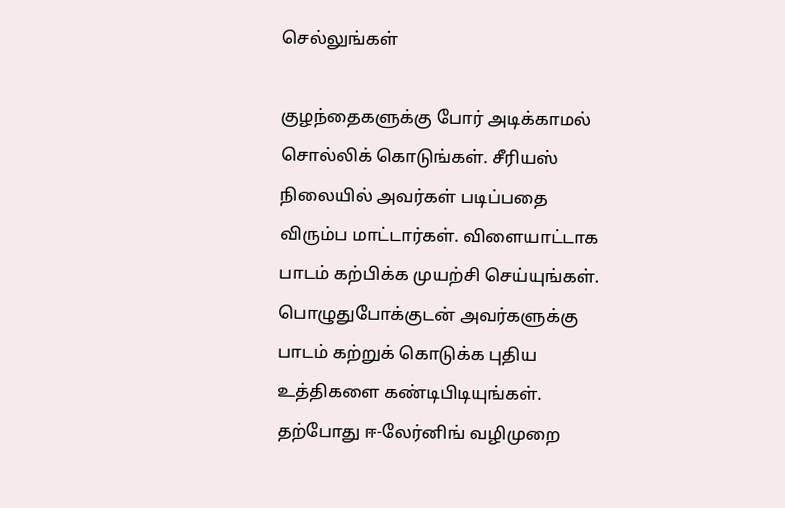செல்லுங்கள்

குழந்தைகளுக்கு போர் அடிக்காமல் சொல்லிக் கொடுங்கள். சீரியஸ் நிலையில் அவர்கள் படிப்பதை விரும்ப மாட்டார்கள். விளையாட்டாக பாடம் கற்பிக்க முயற்சி செய்யுங்கள். பொழுதுபோக்குடன் அவர்களுக்கு பாடம் கற்றுக் கொடுக்க புதிய உத்திகளை கண்டிபிடியுங்கள். தற்போது ஈ-லேர்னிங் வழிமுறை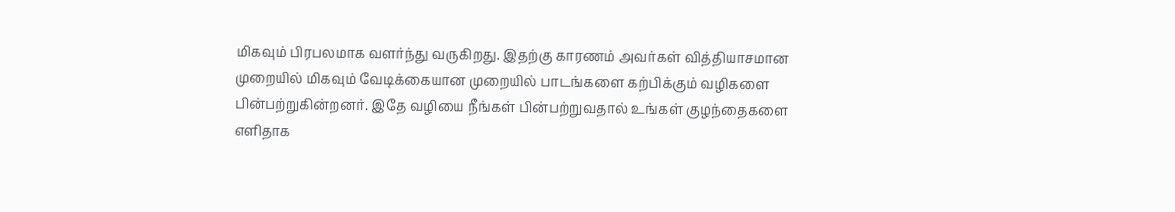மிகவும் பிரபலமாக வளர்ந்து வருகிறது. இதற்கு காரணம் அவர்கள் வித்தியாசமான முறையில் மிகவும் வேடிக்கையான முறையில் பாடங்களை கற்பிக்கும் வழிகளை பின்பற்றுகின்றனர். இதே வழியை நீங்கள் பின்பற்றுவதால் உங்கள் குழந்தைகளை எளிதாக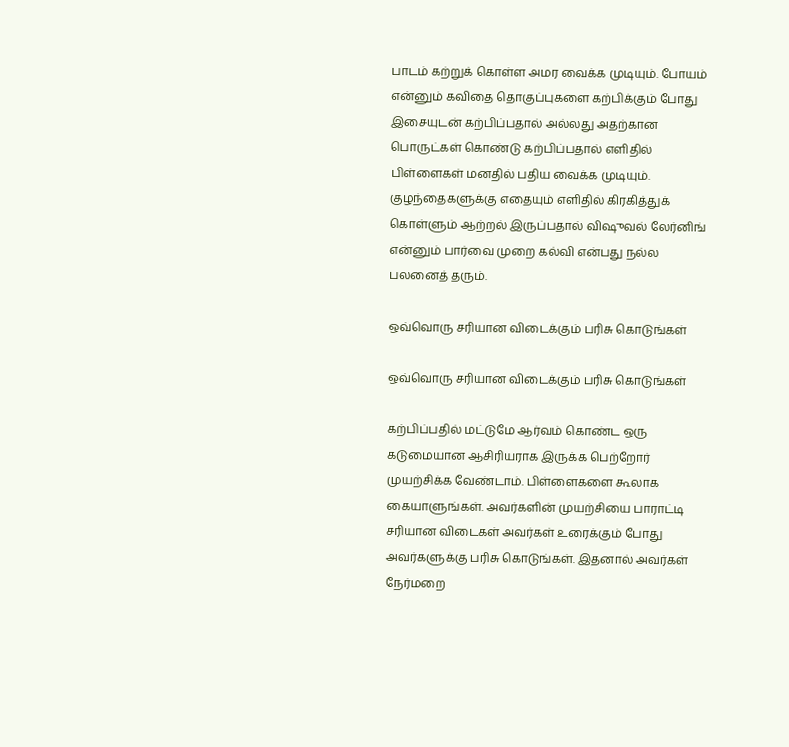பாடம் கற்றுக் கொள்ள அமர வைக்க முடியும். போயம் என்னும் கவிதை தொகுப்புகளை கற்பிக்கும் போது இசையுடன் கற்பிப்பதால் அல்லது அதற்கான பொருட்கள் கொண்டு கற்பிப்பதால் எளிதில் பிள்ளைகள் மனதில் பதிய வைக்க முடியும். குழந்தைகளுக்கு எதையும் எளிதில் கிரகித்துக் கொள்ளும் ஆற்றல் இருப்பதால் விஷுவல் லேர்னிங் என்னும் பார்வை முறை கல்வி என்பது நல்ல பலனைத் தரும்.

ஒவ்வொரு சரியான விடைக்கும் பரிசு கொடுங்கள்

ஒவ்வொரு சரியான விடைக்கும் பரிசு கொடுங்கள்

கற்பிப்பதில் மட்டுமே ஆர்வம் கொண்ட ஒரு கடுமையான ஆசிரியராக இருக்க பெற்றோர் முயற்சிக்க வேண்டாம். பிள்ளைகளை கூலாக கையாளுங்கள். அவர்களின் முயற்சியை பாராட்டி சரியான விடைகள் அவர்கள் உரைக்கும் போது அவர்களுக்கு பரிசு கொடுங்கள். இதனால் அவர்கள் நேர்மறை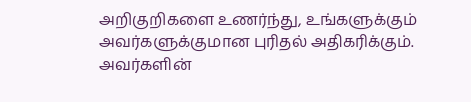அறிகுறிகளை உணர்ந்து, உங்களுக்கும் அவர்களுக்குமான புரிதல் அதிகரிக்கும். அவர்களின்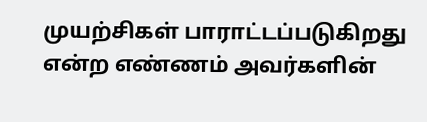முயற்சிகள் பாராட்டப்படுகிறது என்ற எண்ணம் அவர்களின்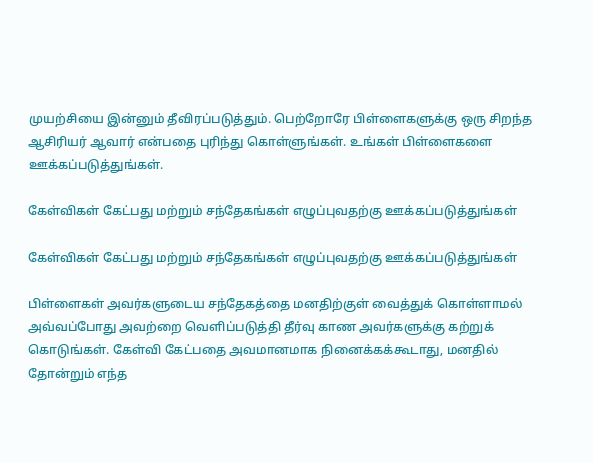முயற்சியை இன்னும் தீவிரப்படுத்தும். பெற்றோரே பிள்ளைகளுக்கு ஒரு சிறந்த ஆசிரியர் ஆவார் என்பதை புரிந்து கொள்ளுங்கள். உங்கள் பிள்ளைகளை ஊக்கப்படுத்துங்கள்.

கேள்விகள் கேட்பது மற்றும் சந்தேகங்கள் எழுப்புவதற்கு ஊக்கப்படுத்துங்கள்

கேள்விகள் கேட்பது மற்றும் சந்தேகங்கள் எழுப்புவதற்கு ஊக்கப்படுத்துங்கள்

பிள்ளைகள் அவர்களுடைய சந்தேகத்தை மனதிற்குள் வைத்துக் கொள்ளாமல் அவ்வப்போது அவற்றை வெளிப்படுத்தி தீர்வு காண அவர்களுக்கு கற்றுக் கொடுங்கள். கேள்வி கேட்பதை அவமானமாக நினைக்கக்கூடாது, மனதில் தோன்றும் எந்த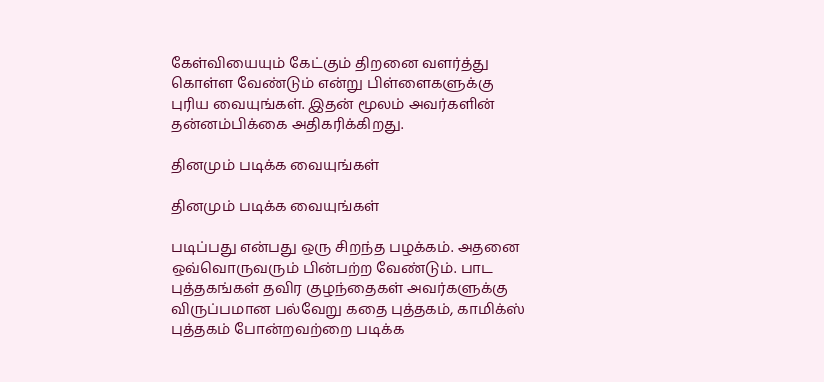கேள்வியையும் கேட்கும் திறனை வளர்த்து கொள்ள வேண்டும் என்று பிள்ளைகளுக்கு புரிய வையுங்கள். இதன் மூலம் அவர்களின் தன்னம்பிக்கை அதிகரிக்கிறது.

தினமும் படிக்க வையுங்கள்

தினமும் படிக்க வையுங்கள்

படிப்பது என்பது ஒரு சிறந்த பழக்கம். அதனை ஒவ்வொருவரும் பின்பற்ற வேண்டும். பாட புத்தகங்கள் தவிர குழந்தைகள் அவர்களுக்கு விருப்பமான பல்வேறு கதை புத்தகம், காமிக்ஸ் புத்தகம் போன்றவற்றை படிக்க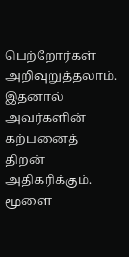பெற்றோர்கள் அறிவுறுத்தலாம். இதனால் அவர்களின் கற்பனைத் திறன் அதிகரிக்கும். மூளை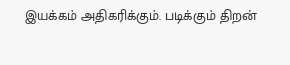இயக்கம் அதிகரிக்கும். படிக்கும் திறன்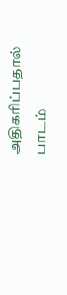அதிகரிப்பதால் பாடம்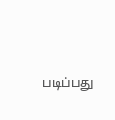படிப்பது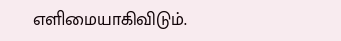எளிமையாகிவிடும்.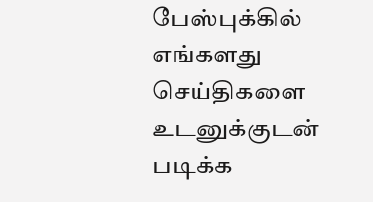பேஸ்புக்கில் எங்களது செய்திகளை உடனுக்குடன் படிக்க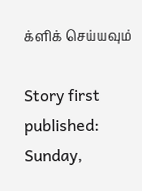க்ளிக் செய்யவும்

Story first published: Sunday,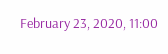February 23, 2020, 11:00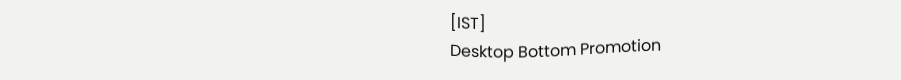[IST]
Desktop Bottom Promotion